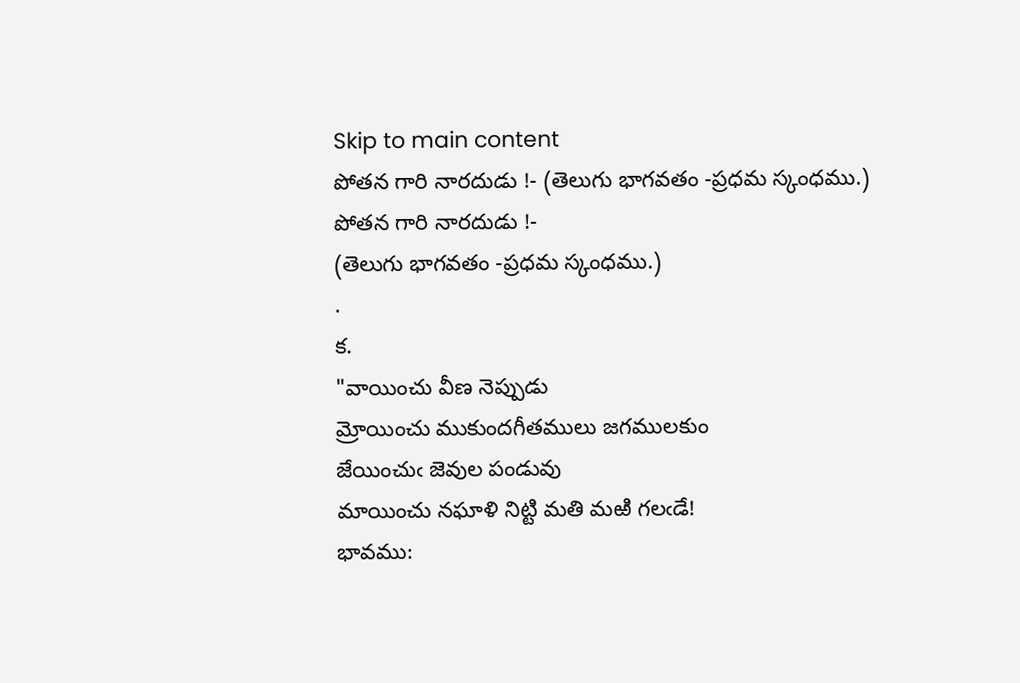Skip to main content
పోతన గారి నారదుడు !- (తెలుగు భాగవతం -ప్రధమ స్కంధము.)
పోతన గారి నారదుడు !-
(తెలుగు భాగవతం -ప్రధమ స్కంధము.)
.
క.
"వాయించు వీణ నెప్పుడు
మ్రోయించు ముకుందగీతములు జగములకుం
జేయించుఁ జెవుల పండువు
మాయించు నఘాళి నిట్టి మతి మఱి గలఁడే!
భావము: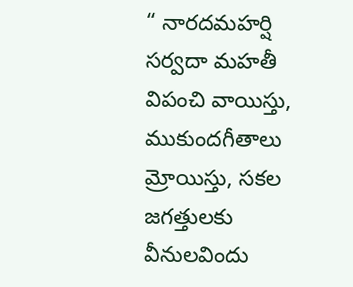“ నారదమహర్షి సర్వదా మహతీ విపంచి వాయిస్తు, ముకుందగీతాలు మ్రోయిస్తు, సకల జగత్తులకు వీనులవిందు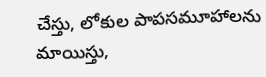చేస్తు, లోకుల పాపసమూహాలను మాయిస్తు,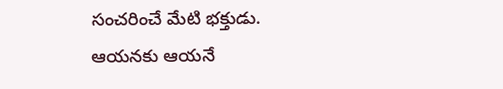సంచరించే మేటి భక్తుడు.
ఆయనకు ఆయనే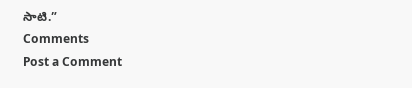సాటి.”
Comments
Post a Comment